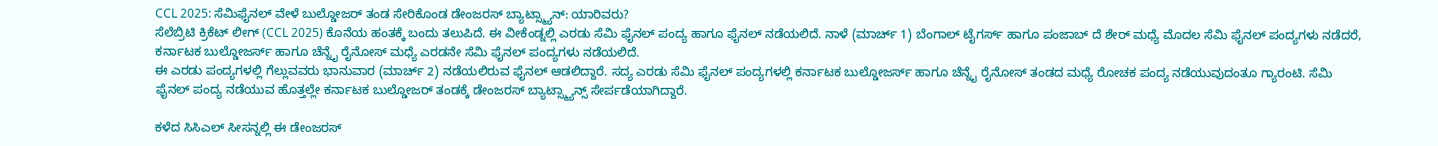CCL 2025: ಸೆಮಿಫೈನಲ್ ವೇಳೆ ಬುಲ್ಡೋಜರ್ ತಂಡ ಸೇರಿಕೊಂಡ ಡೇಂಜರಸ್ ಬ್ಯಾಟ್ಸ್ಮ್ಯಾನ್: ಯಾರಿವರು?
ಸೆಲೆಬ್ರಿಟಿ ಕ್ರಿಕೆಟ್ ಲೀಗ್ (CCL 2025) ಕೊನೆಯ ಹಂತಕ್ಕೆ ಬಂದು ತಲುಪಿದೆ. ಈ ವೀಕೆಂಡ್ನಲ್ಲಿ ಎರಡು ಸೆಮಿ ಫೈನಲ್ ಪಂದ್ಯ ಹಾಗೂ ಫೈನಲ್ ನಡೆಯಲಿದೆ. ನಾಳೆ (ಮಾರ್ಚ್ 1) ಬೆಂಗಾಲ್ ಟೈಗರ್ಸ್ ಹಾಗೂ ಪಂಜಾಬ್ ದೆ ಶೇರ್ ಮಧ್ಯೆ ಮೊದಲ ಸೆಮಿ ಫೈನಲ್ ಪಂದ್ಯಗಳು ನಡೆದರೆ, ಕರ್ನಾಟಕ ಬುಲ್ಡೋಜರ್ಸ್ ಹಾಗೂ ಚೆನ್ನೈ ರೈನೋಸ್ ಮಧ್ಯೆ ಎರಡನೇ ಸೆಮಿ ಫೈನಲ್ ಪಂದ್ಯಗಳು ನಡೆಯಲಿದೆ.
ಈ ಎರಡು ಪಂದ್ಯಗಳಲ್ಲಿ ಗೆಲ್ಲುವವರು ಭಾನುವಾರ (ಮಾರ್ಚ್ 2) ನಡೆಯಲಿರುವ ಫೈನಲ್ ಆಡಲಿದ್ದಾರೆ. ಸದ್ಯ ಎರಡು ಸೆಮಿ ಫೈನಲ್ ಪಂದ್ಯಗಳಲ್ಲಿ ಕರ್ನಾಟಕ ಬುಲ್ಡೋಜರ್ಸ್ ಹಾಗೂ ಚೆನ್ನೈ ರೈನೋಸ್ ತಂಡದ ಮಧ್ಯೆ ರೋಚಕ ಪಂದ್ಯ ನಡೆಯುವುದಂತೂ ಗ್ಯಾರಂಟಿ. ಸೆಮಿ ಫೈನಲ್ ಪಂದ್ಯ ನಡೆಯುವ ಹೊತ್ತಲ್ಲೇ ಕರ್ನಾಟಕ ಬುಲ್ಡೋಜರ್ ತಂಡಕ್ಕೆ ಡೇಂಜರಸ್ ಬ್ಯಾಟ್ಸ್ಮ್ಯಾನ್ಸ್ ಸೇರ್ಪಡೆಯಾಗಿದ್ದಾರೆ.

ಕಳೆದ ಸಿಸಿಎಲ್ ಸೀಸನ್ನಲ್ಲಿ ಈ ಡೇಂಜರಸ್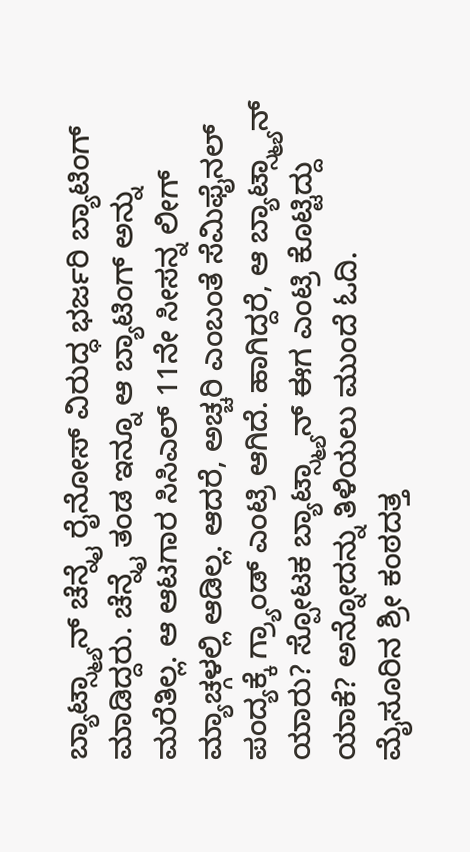ಬ್ಯಾಟ್ಸ್ಮ್ಯಾನ್ ಚೆನ್ನೈ ರೈನೋಸ್ ವಿರುದ್ಧ ಭರ್ಜರಿ ಬ್ಯಾಟಿಂಗ್ ಮಾಡಿದ್ದರು. ಚೆನ್ನೈ ತಂಡ ಇನ್ನೂ ಆ ಬ್ಯಾಟಿಂಗ್ ಅನ್ನು ಮರೆತಿಲ್ಲ. ಆ ಆಟಗಾರ ಸಿಸಿಎಲ್ 11ನೇ ಸೀಸನ್ನ ಲೀಗ್ ಮ್ಯಾಚ್ಗಳಲ್ಲಿ ಆಡಿಲ್ಲ. ಆದರೆ, ಅಚ್ಚರಿ ಎಂಬಂತೆ ಸೆಮಿಫೈನಲ್ ಪಂದ್ಯಕ್ಕೆ ಗ್ರ್ಯಾಂಡ್ ಎಂಟ್ರಿ ಆಗಿದೆ. ಹಾಗಿದ್ದರೆ, ಆ ಬ್ಯಾಟ್ಸ್ಮ್ಯಾನ್ ಯಾರು? ಸ್ಪೋಟಕ ಬ್ಯಾಟ್ಸ್ಮ್ಯಾನ್ ಈಗ ಎಂಟ್ರಿ ಕೊಟ್ಟಿದ್ದು ಯಾಕೆ? ಅನ್ನೋದನ್ನು ತಿಳಿಯಲು ಮುಂದೆ ಓದಿ.
ಮೈಸೂರಿನ ಶ್ರೀ ಕಂಠದತ್ತ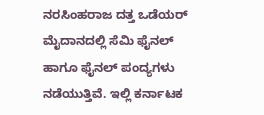ನರಸಿಂಹರಾಜ ದತ್ತ ಒಡೆಯರ್ ಮೈದಾನದಲ್ಲಿ ಸೆಮಿ ಫೈನಲ್ ಹಾಗೂ ಫೈನಲ್ ಪಂದ್ಯಗಳು ನಡೆಯುತ್ತಿವೆ. ಇಲ್ಲಿ ಕರ್ನಾಟಕ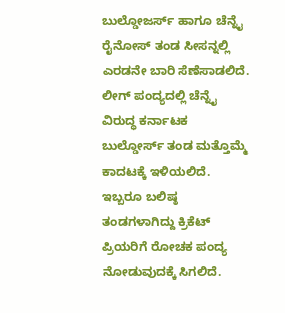ಬುಲ್ಡೋಜರ್ಸ್ ಹಾಗೂ ಚೆನ್ನೈ ರೈನೋಸ್ ತಂಡ ಸೀಸನ್ನಲ್ಲಿ ಎರಡನೇ ಬಾರಿ ಸೆಣೆಸಾಡಲಿದೆ. ಲೀಗ್ ಪಂದ್ಯದಲ್ಲಿ ಚೆನ್ನೈ ವಿರುದ್ಧ ಕರ್ನಾಟಕ ಬುಲ್ಡೋರ್ಸ್ ತಂಡ ಮತ್ತೊಮ್ಮೆ ಕಾದಟಕ್ಕೆ ಇಳಿಯಲಿದೆ. ಇಬ್ಬರೂ ಬಲಿಷ್ಠ ತಂಡಗಳಾಗಿದ್ದು ಕ್ರಿಕೆಟ್ ಪ್ರಿಯರಿಗೆ ರೋಚಕ ಪಂದ್ಯ ನೋಡುವುದಕ್ಕೆ ಸಿಗಲಿದೆ.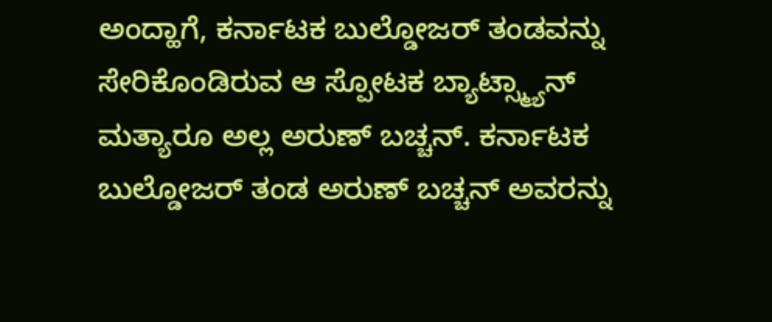ಅಂದ್ಹಾಗೆ, ಕರ್ನಾಟಕ ಬುಲ್ಡೋಜರ್ ತಂಡವನ್ನು ಸೇರಿಕೊಂಡಿರುವ ಆ ಸ್ಪೋಟಕ ಬ್ಯಾಟ್ಸ್ಮ್ಯಾನ್ ಮತ್ಯಾರೂ ಅಲ್ಲ ಅರುಣ್ ಬಚ್ಚನ್. ಕರ್ನಾಟಕ ಬುಲ್ಡೋಜರ್ ತಂಡ ಅರುಣ್ ಬಚ್ಚನ್ ಅವರನ್ನು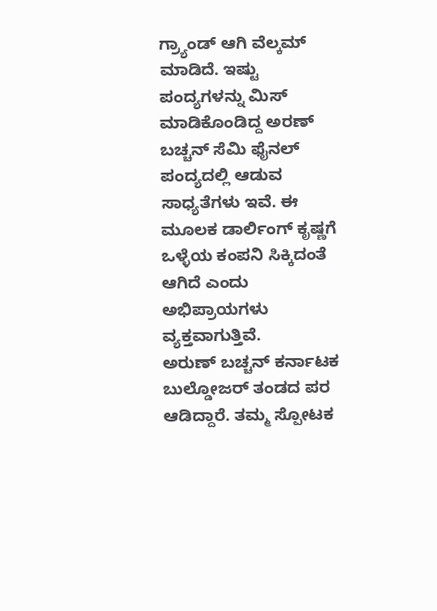ಗ್ರ್ಯಾಂಡ್ ಆಗಿ ವೆಲ್ಕಮ್ ಮಾಡಿದೆ. ಇಷ್ಟು ಪಂದ್ಯಗಳನ್ನು ಮಿಸ್ ಮಾಡಿಕೊಂಡಿದ್ದ ಅರಣ್ ಬಚ್ಚನ್ ಸೆಮಿ ಫೈನಲ್ ಪಂದ್ಯದಲ್ಲಿ ಆಡುವ ಸಾಧ್ಯತೆಗಳು ಇವೆ. ಈ ಮೂಲಕ ಡಾರ್ಲಿಂಗ್ ಕೃಷ್ಣಗೆ ಒಳ್ಳೆಯ ಕಂಪನಿ ಸಿಕ್ಕಿದಂತೆ ಆಗಿದೆ ಎಂದು ಅಭಿಪ್ರಾಯಗಳು ವ್ಯಕ್ತವಾಗುತ್ತಿವೆ.
ಅರುಣ್ ಬಚ್ಚನ್ ಕರ್ನಾಟಕ ಬುಲ್ಡೋಜರ್ ತಂಡದ ಪರ ಆಡಿದ್ದಾರೆ. ತಮ್ಮ ಸ್ಪೋಟಕ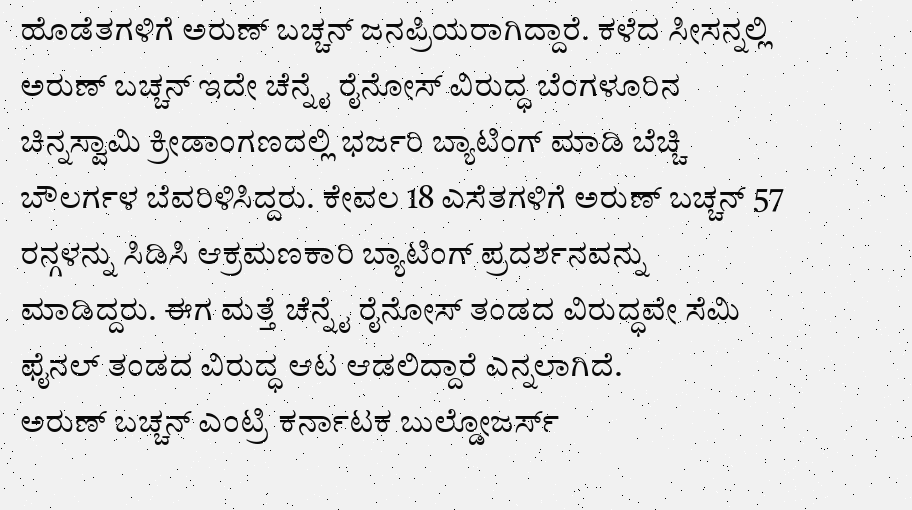ಹೊಡೆತಗಳಿಗೆ ಅರುಣ್ ಬಚ್ಚನ್ ಜನಪ್ರಿಯರಾಗಿದ್ದಾರೆ. ಕಳೆದ ಸೀಸನ್ನಲ್ಲಿ ಅರುಣ್ ಬಚ್ಚನ್ ಇದೇ ಚೆನ್ನೈ ರೈನೋಸ್ ವಿರುದ್ಧ ಬೆಂಗಳೂರಿನ ಚಿನ್ನಸ್ವಾಮಿ ಕ್ರೀಡಾಂಗಣದಲ್ಲಿ ಭರ್ಜರಿ ಬ್ಯಾಟಿಂಗ್ ಮಾಡಿ ಬೆಚ್ಚಿ ಬೌಲರ್ಗಳ ಬೆವರಿಳಿಸಿದ್ದರು. ಕೇವಲ 18 ಎಸೆತಗಳಿಗೆ ಅರುಣ್ ಬಚ್ಚನ್ 57 ರನ್ಗಳನ್ನು ಸಿಡಿಸಿ ಆಕ್ರಮಣಕಾರಿ ಬ್ಯಾಟಿಂಗ್ ಪ್ರದರ್ಶನವನ್ನು ಮಾಡಿದ್ದರು. ಈಗ ಮತ್ತೆ ಚೆನ್ನೈ ರೈನೋಸ್ ತಂಡದ ವಿರುದ್ಧವೇ ಸೆಮಿ ಫೈನಲ್ ತಂಡದ ವಿರುದ್ಧ ಆಟ ಆಡಲಿದ್ದಾರೆ ಎನ್ನಲಾಗಿದೆ.
ಅರುಣ್ ಬಚ್ಚನ್ ಎಂಟ್ರಿ ಕರ್ನಾಟಕ ಬುಲ್ಡೋಜರ್ಸ್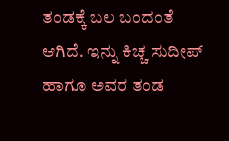ತಂಡಕ್ಕೆ ಬಲ ಬಂದಂತೆ ಆಗಿದೆ. ಇನ್ನು ಕಿಚ್ಚ ಸುದೀಪ್ ಹಾಗೂ ಅವರ ತಂಡ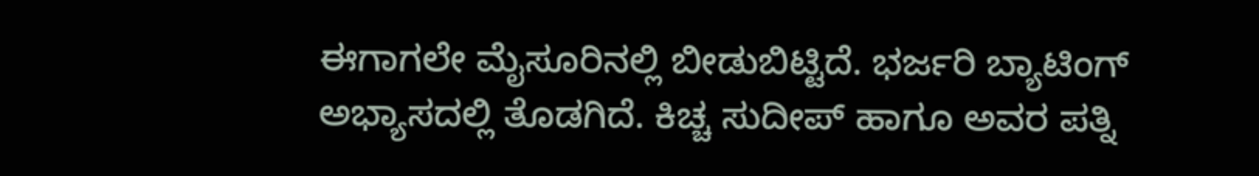ಈಗಾಗಲೇ ಮೈಸೂರಿನಲ್ಲಿ ಬೀಡುಬಿಟ್ಟಿದೆ. ಭರ್ಜರಿ ಬ್ಯಾಟಿಂಗ್ ಅಭ್ಯಾಸದಲ್ಲಿ ತೊಡಗಿದೆ. ಕಿಚ್ಚ ಸುದೀಪ್ ಹಾಗೂ ಅವರ ಪತ್ನಿ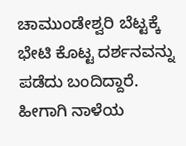ಚಾಮುಂಡೇಶ್ವರಿ ಬೆಟ್ಟಕ್ಕೆ ಭೇಟಿ ಕೊಟ್ಟ ದರ್ಶನವನ್ನು ಪಡೆದು ಬಂದಿದ್ದಾರೆ. ಹೀಗಾಗಿ ನಾಳೆಯ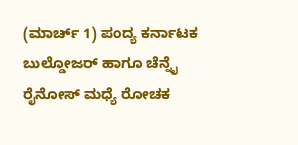(ಮಾರ್ಚ್ 1) ಪಂದ್ಯ ಕರ್ನಾಟಕ ಬುಲ್ಡೋಜರ್ ಹಾಗೂ ಚೆನ್ನೈ ರೈನೋಸ್ ಮಧ್ಯೆ ರೋಚಕ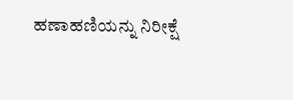ಹಣಾಹಣಿಯನ್ನು ನಿರೀಕ್ಷೆ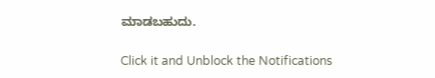ಮಾಡಬಹುದು.


Click it and Unblock the Notifications